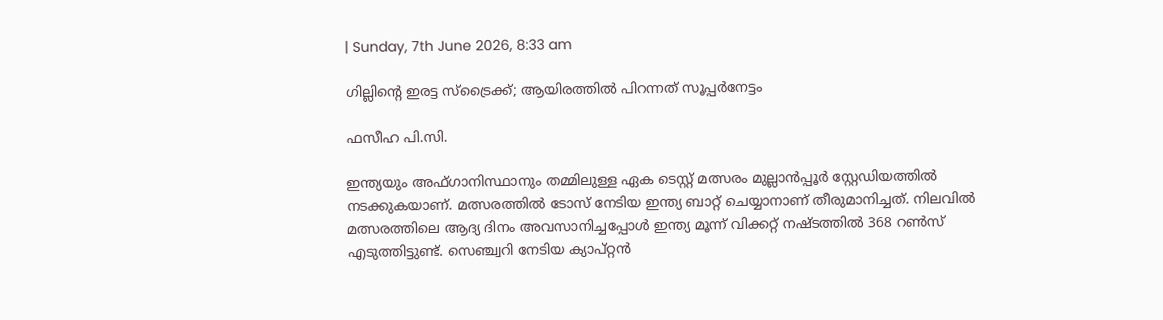| Sunday, 7th June 2026, 8:33 am

ഗില്ലിന്റെ ഇരട്ട സ്‌ട്രൈക്ക്; ആയിരത്തില്‍ പിറന്നത് സൂപ്പര്‍നേട്ടം

ഫസീഹ പി.സി.

ഇന്ത്യയും അഫ്ഗാനിസ്ഥാനും തമ്മിലുള്ള ഏക ടെസ്റ്റ് മത്സരം മുല്ലാന്‍പ്പൂര്‍ സ്റ്റേഡിയത്തില്‍ നടക്കുകയാണ്. മത്സരത്തില്‍ ടോസ് നേടിയ ഇന്ത്യ ബാറ്റ് ചെയ്യാനാണ് തീരുമാനിച്ചത്. നിലവില്‍ മത്സരത്തിലെ ആദ്യ ദിനം അവസാനിച്ചപ്പോള്‍ ഇന്ത്യ മൂന്ന് വിക്കറ്റ് നഷ്ടത്തില്‍ 368 റണ്‍സ് എടുത്തിട്ടുണ്ട്. സെഞ്ച്വറി നേടിയ ക്യാപ്റ്റന്‍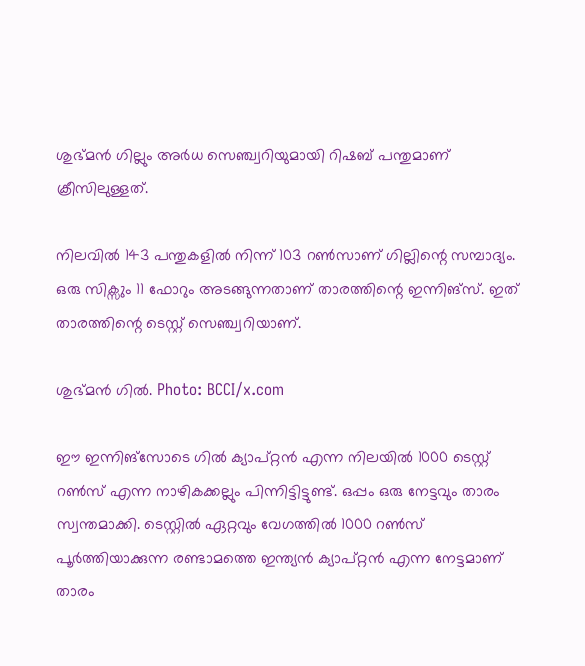ശുഭ്മന്‍ ഗില്ലും അര്‍ധ സെഞ്ച്വറിയുമായി റിഷബ് പന്തുമാണ് ക്രീസിലുള്ളത്.

നിലവില്‍ 143 പന്തുകളില്‍ നിന്ന് 103 റണ്‍സാണ് ഗില്ലിന്റെ സമ്പാദ്യം. ഒരു സിക്സും 11 ഫോറും അടങ്ങുന്നതാണ് താരത്തിന്റെ ഇന്നിങ്സ്. ഇത് താരത്തിന്റെ ടെസ്റ്റ് സെഞ്ച്വറിയാണ്.

ശുഭ്മന്‍ ഗിൽ. Photo: BCCI/x.com

ഈ ഇന്നിങ്സോടെ ഗില്‍ ക്യാപ്റ്റന്‍ എന്ന നിലയില്‍ 1000 ടെസ്റ്റ് റണ്‍സ് എന്ന നാഴികക്കല്ലും പിന്നിട്ടിട്ടുണ്ട്. ഒപ്പം ഒരു നേട്ടവും താരം സ്വന്തമാക്കി. ടെസ്റ്റില്‍ ഏറ്റവും വേഗത്തില്‍ 1000 റണ്‍സ് പൂര്‍ത്തിയാക്കുന്ന രണ്ടാമത്തെ ഇന്ത്യന്‍ ക്യാപ്റ്റന്‍ എന്ന നേട്ടമാണ് താരം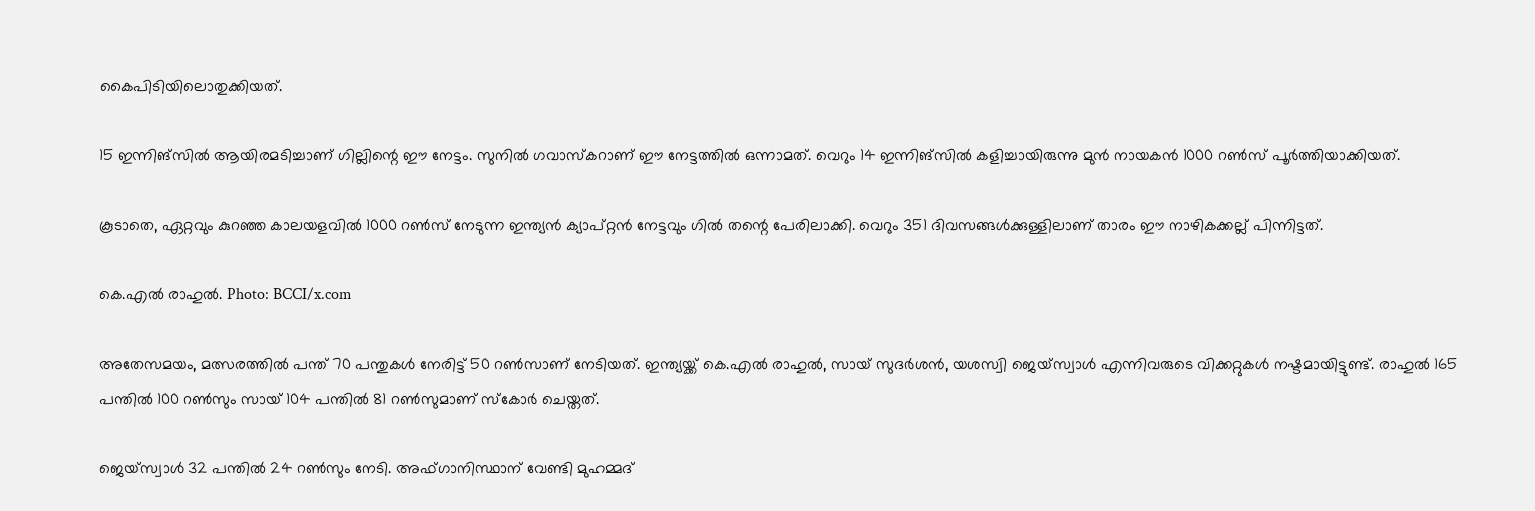കൈപിടിയിലൊതുക്കിയത്.

15 ഇന്നിങ്‌സില്‍ ആയിരമടിച്ചാണ് ഗില്ലിന്റെ ഈ നേട്ടം. സുനില്‍ ഗവാസ്‌കറാണ് ഈ നേട്ടത്തില്‍ ഒന്നാമത്. വെറും 14 ഇന്നിങ്‌സില്‍ കളിച്ചായിരുന്നു മുന്‍ നായകന്‍ 1000 റണ്‍സ് പൂര്‍ത്തിയാക്കിയത്.

കൂടാതെ, ഏറ്റവും കുറഞ്ഞ കാലയളവില്‍ 1000 റണ്‍സ് നേടുന്ന ഇന്ത്യന്‍ ക്യാപ്റ്റന്‍ നേട്ടവും ഗില്‍ തന്റെ പേരിലാക്കി. വെറും 351 ദിവസങ്ങള്‍ക്കുള്ളിലാണ് താരം ഈ നാഴികക്കല്ല് പിന്നിട്ടത്.

കെ.എൽ രാഹുൽ. Photo: BCCI/x.com

അതേസമയം, മത്സരത്തില്‍ പന്ത് 70 പന്തുകള്‍ നേരിട്ട് 50 റണ്‍സാണ് നേടിയത്. ഇന്ത്യയ്ക്ക് കെ.എല്‍ രാഹുല്‍, സായ് സുദര്‍ശന്‍, യശസ്വി ജെയ്സ്വാള്‍ എന്നിവരുടെ വിക്കറ്റുകള്‍ നഷ്ടമായിട്ടുണ്ട്. രാഹുല്‍ 165 പന്തില്‍ 100 റണ്‍സും സായ് 104 പന്തില്‍ 81 റണ്‍സുമാണ് സ്‌കോര്‍ ചെയ്തത്.

ജെയ്സ്വാള്‍ 32 പന്തില്‍ 24 റണ്‍സും നേടി. അഫ്ഗാനിസ്ഥാന് വേണ്ടി മുഹമ്മദ്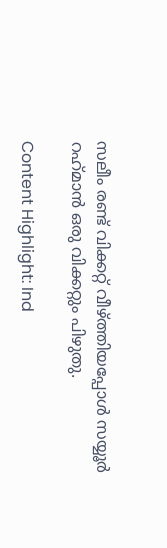സലീം രണ്ട് വിക്കറ്റ് വീഴ്ത്തിയപ്പോള്‍ സയ്യൂര്‍ റഹ്‌മാന്‍ ഒരു വിക്കറ്റും പിഴുതു.

Content Highlight: Ind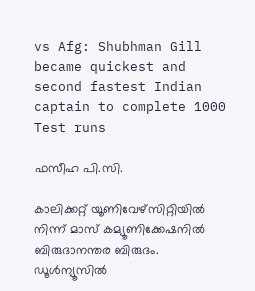vs Afg: Shubhman Gill became quickest and second fastest Indian captain to complete 1000 Test runs

ഫസീഹ പി.സി.

കാലിക്കറ്റ് യൂണിവേഴ്‌സിറ്റിയില്‍ നിന്ന് മാസ് കമ്യൂണിക്കേഷനില്‍ ബിരുദാനന്തര ബിരുദം. ഡൂള്‍ന്യൂസില്‍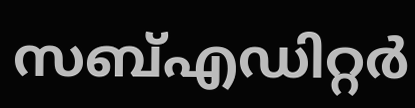സബ്എഡിറ്റര്‍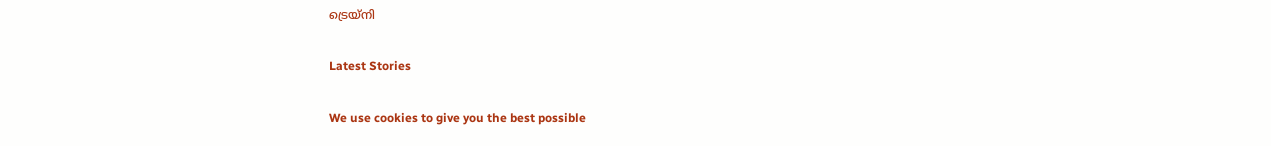ട്രെയ്‌നി

Latest Stories

We use cookies to give you the best possible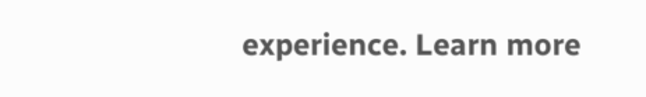experience. Learn more